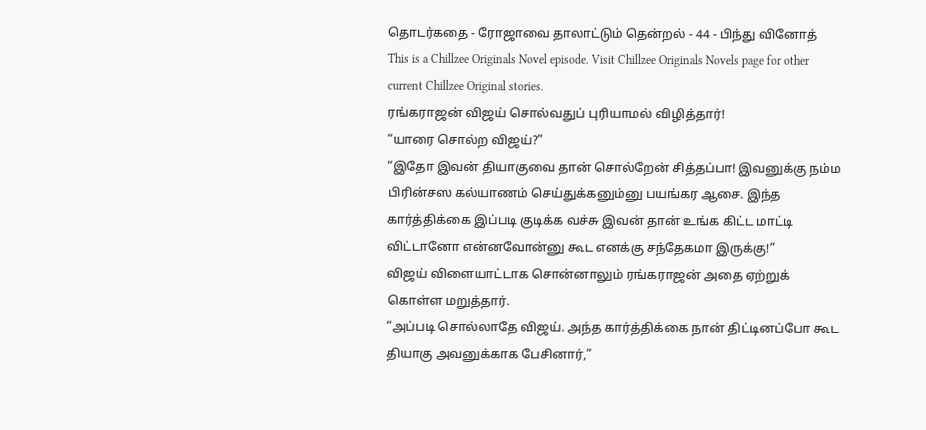தொடர்கதை - ரோஜாவை தாலாட்டும் தென்றல் - 44 - பிந்து வினோத்
This is a Chillzee Originals Novel episode. Visit Chillzee Originals Novels page for other current Chillzee Original stories.
ரங்கராஜன் விஜய் சொல்வதுப் புரியாமல் விழித்தார்!
“யாரை சொல்ற விஜய்?”
“இதோ இவன் தியாகுவை தான் சொல்றேன் சித்தப்பா! இவனுக்கு நம்ம பிரின்சஸ கல்யாணம் செய்துக்கனும்னு பயங்கர ஆசை. இந்த கார்த்திக்கை இப்படி குடிக்க வச்சு இவன் தான் உங்க கிட்ட மாட்டி விட்டானோ என்னவோன்னு கூட எனக்கு சந்தேகமா இருக்கு!”
விஜய் விளையாட்டாக சொன்னாலும் ரங்கராஜன் அதை ஏற்றுக் கொள்ள மறுத்தார்.
“அப்படி சொல்லாதே விஜய். அந்த கார்த்திக்கை நான் திட்டினப்போ கூட தியாகு அவனுக்காக பேசினார்,”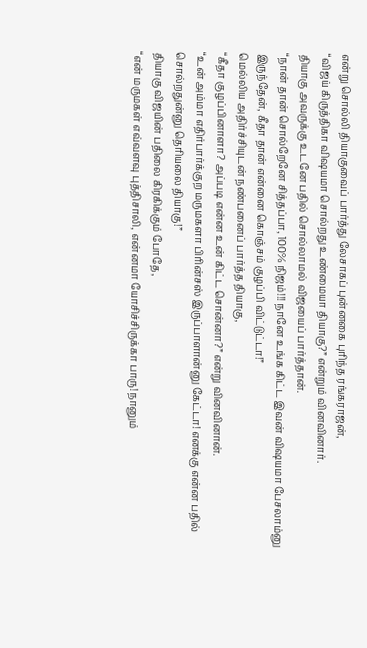என்று சொல்லி தியாகுவைப் பார்த்து லேசாகப் புன்னகை புரிந்த ரங்கராஜன்,
“விஜய் கிருத்திகா விஷயமா சொல்றது உண்மையா தியாகு?” என்றும் வினவினார்.
தியாகு அவருக்கு உடனே பதில் சொல்லாமல் விஜயைப் பார்த்தான்.
“நான் தான் சொல்றேனே சித்தப்பா, 100% நிஜம்!!! நானே உங்க கிட்ட இவன் விஷயமா பேசலாம்னு இருந்தேன், கீதா தான் என்னை கொஞ்சம் குழப்பி விட்டுட்டா!”
மெல்லிய அதிர்ச்சியுடன் நண்பனைப் பார்த்த தியாகு,
“கீதா குழப்பினாளா? அப்படி என்ன உன் கிட்ட சொன்னா?” என்று வினவினான்.
“உன் அம்மா எதிர்பார்க்குற மருமகளா பிரின்சஸ் இருப்பாளான்னு கேட்டா! எனக்கு என்ன பதில் சொல்றதுன்னு தெரியலை தியாகு!”
தியாகு விஜயின் பதிலை கிரகிக்கும் போதே,
“என் மருமகள் எவ்வளவு புத்திசாலி, என்னமா யோசிச்சிருக்கா பாரு! நானும்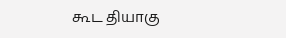கூட தியாகு